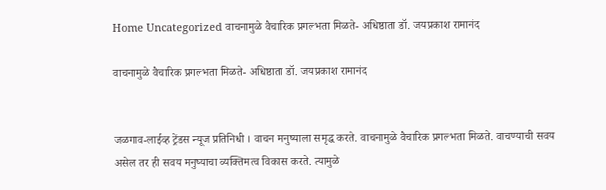Home Uncategorized वाचनामुळे वैचारिक प्रगल्भता मिळते- अधिष्ठाता डॉ. जयप्रकाश रामानंद

वाचनामुळे वैचारिक प्रगल्भता मिळते- अधिष्ठाता डॉ. जयप्रकाश रामानंद


जळगाव-लाईव्ह ट्रेंडस न्यूज प्रतिनिधी । वाचन मनुष्याला समृद्ध करते. वाचनामुळे वैचारिक प्रगल्भता मिळते. वाचण्याची सवय असेल तर ही सवय मनुष्याचा व्यक्तिमत्व विकास करते. त्यामुळे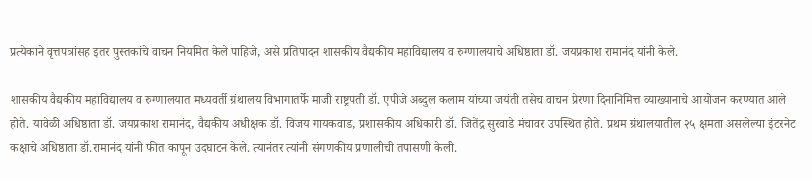प्रत्येकाने वृत्तपत्रांसह इतर पुस्तकांचे वाचन नियमित केले पाहिजे, असे प्रतिपादन शासकीय वैद्यकीय महाविद्यालय व रुग्णालयाचे अधिष्ठाता डॉ. जयप्रकाश रामानंद यांनी केले.

शासकीय वैद्यकीय महाविद्यालय व रुग्णालयात मध्यवर्ती ग्रंथालय विभागातर्फे माजी राष्ट्रपती डॉ. एपीजे अब्दुल कलाम यांच्या जयंती तसेच वाचन प्रेरणा दिनानिमित्त व्याख्यानाचे आयोजन करण्यात आले होते. यावेळी अधिष्ठाता डॉ. जयप्रकाश रामानंद, वैद्यकीय अधीक्षक डॉ. विजय गायकवाड, प्रशासकीय अधिकारी डॉ. जितेंद्र सुरवाडे मंचावर उपस्थित होते. प्रथम ग्रंथालयातील २५ क्षमता असलेल्या इंटरनेट कक्षाचे अधिष्ठाता डॉ.रामानंद यांनी फीत कापून उदघाटन केले. त्यानंतर त्यांनी संगणकीय प्रणालीची तपासणी केली.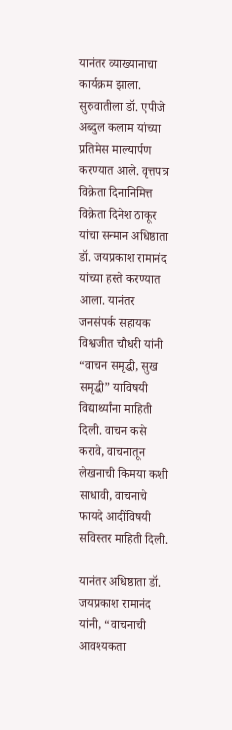यानंतर व्याख्यानाचा कार्यक्रम झाला. सुरुवातीला डॉ. एपीजे अब्दुल कलाम यांच्या प्रतिमेस माल्यार्पण करण्यात आले. वृत्तपत्र विक्रेता दिनानिमित्त विक्रेता दिनेश ठाकूर यांचा सन्मान अधिष्ठाता डॉ. जयप्रकाश रामानंद यांच्या हस्ते करण्यात आला. यानंतर जनसंपर्क सहायक विश्वजीत चौधरी यांनी “वाचन समृद्धी, सुख समृद्धी” याविषयी विद्यार्थ्यांना माहिती दिली. वाचन कसे करावे, वाचनातून लेखनाची किमया कशी साधावी, वाचनाचे फायदे आदींविषयी सविस्तर माहिती दिली.

यानंतर अधिष्ठाता डॉ. जयप्रकाश रामानंद यांनी, “वाचनाची आवश्यकता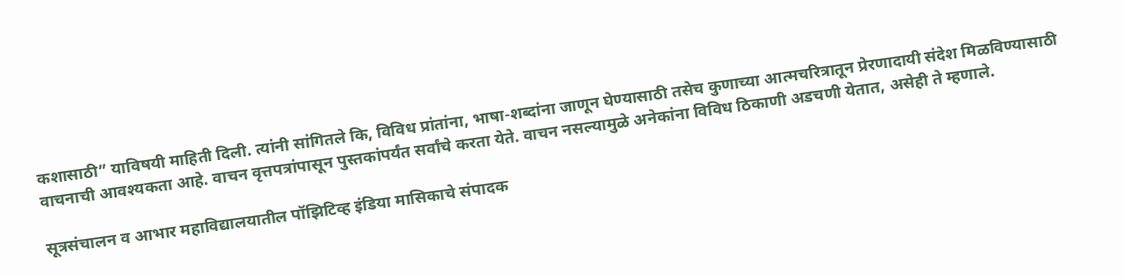कशासाठी” याविषयी माहिती दिली. त्यांनी सांगितले कि, विविध प्रांतांना, भाषा-शब्दांना जाणून घेण्यासाठी तसेच कुणाच्या आत्मचरित्रातून प्रेरणादायी संदेश मिळविण्यासाठी वाचनाची आवश्यकता आहे. वाचन वृत्तपत्रांपासून पुस्तकांपर्यंत सर्वांचे करता येते. वाचन नसल्यामुळे अनेकांना विविध ठिकाणी अडचणी येतात, असेही ते म्हणाले.

सूत्रसंचालन व आभार महाविद्यालयातील पॉझिटिव्ह इंडिया मासिकाचे संपादक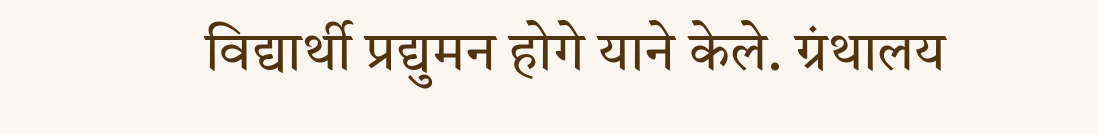विद्यार्थी प्रद्युमन होगे याने केले. ग्रंथालय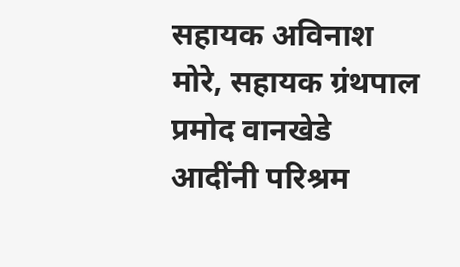सहायक अविनाश मोरे, सहायक ग्रंथपाल प्रमोद वानखेडे आदींनी परिश्रम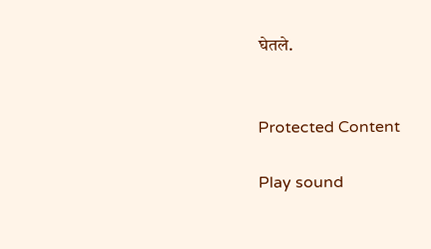घेतले.


Protected Content

Play sound